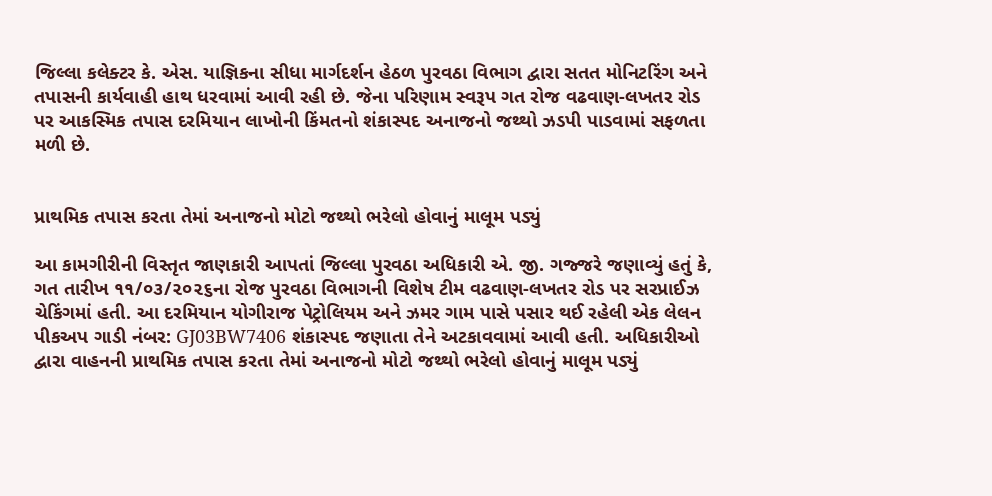જિલ્લા કલેક્ટર કે. એસ. યાજ્ઞિકના સીધા માર્ગદર્શન હેઠળ પુરવઠા વિભાગ દ્વારા સતત મોનિટરિંગ અને તપાસની કાર્યવાહી હાથ ધરવામાં આવી રહી છે. જેના પરિણામ સ્વરૂપ ગત રોજ વઢવાણ-લખતર રોડ પર આકસ્મિક તપાસ દરમિયાન લાખોની કિંમતનો શંકાસ્પદ અનાજનો જથ્થો ઝડપી પાડવામાં સફળતા મળી છે.


પ્રાથમિક તપાસ કરતા તેમાં અનાજનો મોટો જથ્થો ભરેલો હોવાનું માલૂમ પડ્યું

આ કામગીરીની વિસ્તૃત જાણકારી આપતાં જિલ્લા પુરવઠા અધિકારી એ. જી. ગજ્જરે જણાવ્યું હતું કે, ગત તારીખ ૧૧/૦૩/૨૦૨૬ના રોજ પુરવઠા વિભાગની વિશેષ ટીમ વઢવાણ-લખતર રોડ પર સરપ્રાઈઝ ચેકિંગમાં હતી. આ દરમિયાન યોગીરાજ પેટ્રોલિયમ અને ઝમર ગામ પાસે પસાર થઈ રહેલી એક લેલન પીકઅપ ગાડી નંબર: GJ03BW7406 શંકાસ્પદ જણાતા તેને અટકાવવામાં આવી હતી. અધિકારીઓ દ્વારા વાહનની પ્રાથમિક તપાસ કરતા તેમાં અનાજનો મોટો જથ્થો ભરેલો હોવાનું માલૂમ પડ્યું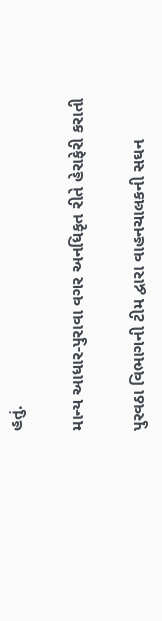હતું.

માન્ય આધાર-પુરાવા વગર અનધિકૃત રીતે હેરાફેરી કરાતી

પુરવઠા વિભાગની ટીમ દ્વારા વાહનચાલકની સઘન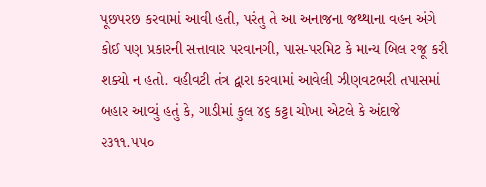પૂછપરછ કરવામાં આવી હતી, પરંતુ તે આ અનાજના જથ્થાના વહન અંગે કોઈ પણ પ્રકારની સત્તાવાર પરવાનગી, પાસ-પરમિટ કે માન્ય બિલ રજૂ કરી શક્યો ન હતો. વહીવટી તંત્ર દ્વારા કરવામાં આવેલી ઝીણવટભરી તપાસમાં બહાર આવ્યું હતું કે, ગાડીમાં કુલ ૪૬ કટ્ટા ચોખા એટલે કે અંદાજે ૨૩૧૧.૫૫૦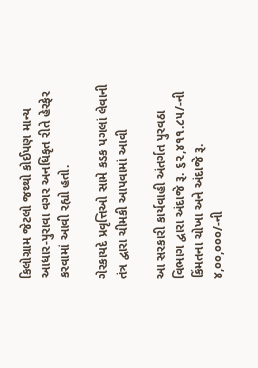કિલોગ્રામ જેટલો જથ્થો કોઈપણ માન્ય આધાર-પુરાવા વગર અનધિકૃત રીતે હેરફેર કરવામાં આવી રહ્યો હતો.

ગેરકાયદે પ્રવૃત્તિઓ સામે કડક પગલાં લેવાની તંત્ર દ્વારા ચીમકી આપવામાં આવી

આ સરકારી કાર્યવાહી અંતર્ગત પુરવઠા વિભાગ દ્વારા અંદાજે રૂ. ૬૨,૪૧૧.૮૫/-ની કિંમતના ચોખા અને અંદાજે રૂ. ૪,૦૦,૦૦૦/-ની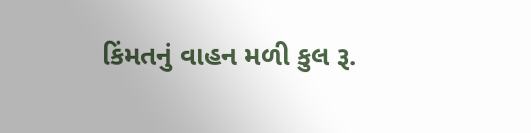કિંમતનું વાહન મળી કુલ રૂ.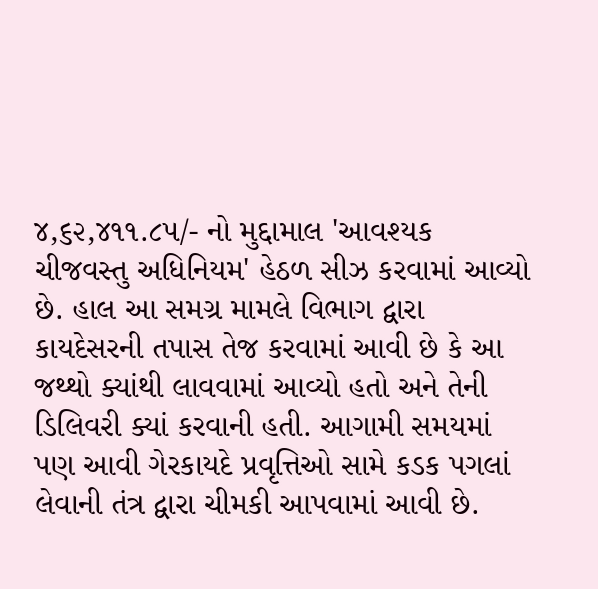૪,૬૨,૪૧૧.૮૫/- નો મુદ્દામાલ 'આવશ્યક ચીજવસ્તુ અધિનિયમ' હેઠળ સીઝ કરવામાં આવ્યો છે. હાલ આ સમગ્ર મામલે વિભાગ દ્વારા કાયદેસરની તપાસ તેજ કરવામાં આવી છે કે આ જથ્થો ક્યાંથી લાવવામાં આવ્યો હતો અને તેની ડિલિવરી ક્યાં કરવાની હતી. આગામી સમયમાં પણ આવી ગેરકાયદે પ્રવૃત્તિઓ સામે કડક પગલાં લેવાની તંત્ર દ્વારા ચીમકી આપવામાં આવી છે.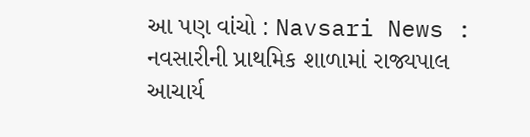આ પણ વાંચો : Navsari News : નવસારીની પ્રાથમિક શાળામાં રાજ્યપાલ આચાર્ય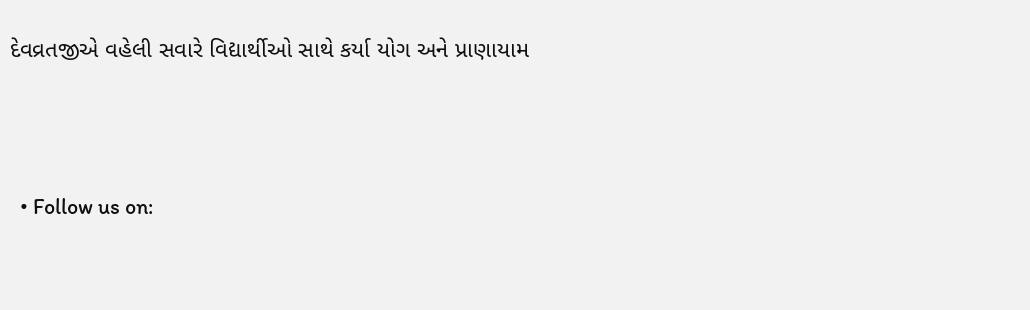દેવવ્રતજીએ વહેલી સવારે વિદ્યાર્થીઓ સાથે કર્યા યોગ અને પ્રાણાયામ



  • Follow us on: